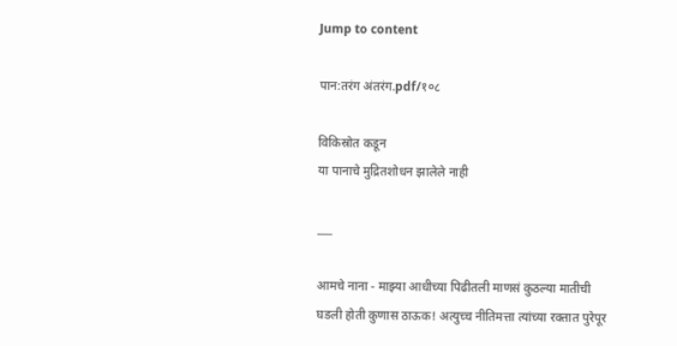Jump to content

पान:तरंग अंतरंग.pdf/१०८

विकिस्रोत कडून
या पानाचे मुद्रितशोधन झालेले नाही

___

आमचे नाना - माझ्या आधीच्या पिढीतली माणसं कुठल्या मातीची घडली होती कुणास ठाऊक! अत्युच्च नीतिमत्ता त्यांच्या रक्तात पुरेपूर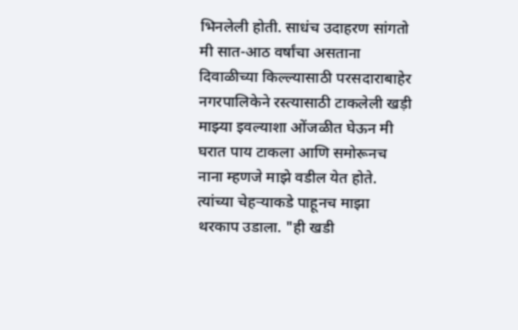भिनलेली होती. साधंच उदाहरण सांगतो मी सात-आठ वर्षांचा असताना दिवाळीच्या किल्ल्यासाठी परसदाराबाहेर नगरपालिकेने रस्त्यासाठी टाकलेली खड़ी माझ्या इवल्याशा ओंजळीत घेऊन मी घरात पाय टाकला आणि समोरूनच नाना म्हणजे माझे वडील येत होते. त्यांच्या चेहऱ्याकडे पाहूनच माझा थरकाप उडाला. "ही खडी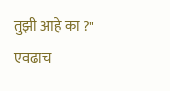तुझी आहे का ?" एवढाच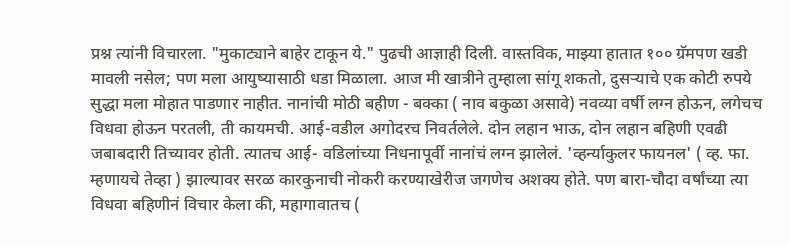प्रश्न त्यांनी विचारला. "मुकाट्याने बाहेर टाकून ये." पुढची आज्ञाही दिली. वास्तविक, माझ्या हातात १०० ग्रॅमपण खडी मावली नसेल; पण मला आयुष्यासाठी धडा मिळाला. आज मी खात्रीने तुम्हाला सांगू शकतो, दुसऱ्याचे एक कोटी रुपये सुद्धा मला मोहात पाडणार नाहीत. नानांची मोठी बहीण - बक्का ( नाव बकुळा असावे) नवव्या वर्षी लग्न होऊन, लगेचच विधवा होऊन परतली, ती कायमची. आई-वडील अगोदरच निवर्तलेले. दोन लहान भाऊ, दोन लहान बहिणी एवढी जबाबदारी तिच्यावर होती. त्यातच आई- वडिलांच्या निधनापूर्वी नानांचं लग्न झालेलं. 'व्हर्न्याकुलर फायनल' ( व्ह. फा. म्हणायचे तेव्हा ) झाल्यावर सरळ कारकुनाची नोकरी करण्याखेरीज जगणेच अशक्य होते. पण बारा-चौदा वर्षांच्या त्या विधवा बहिणीनं विचार केला की, महागावातच (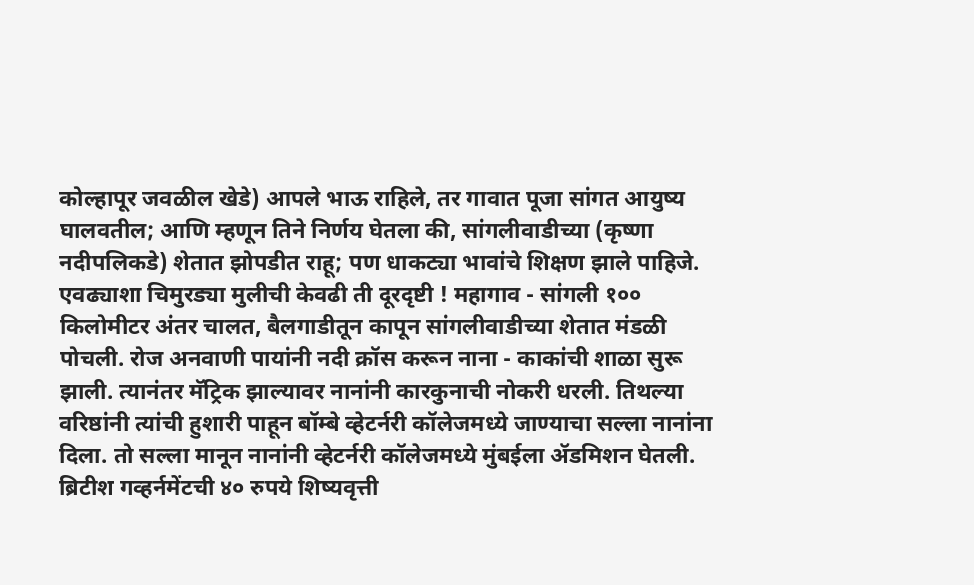कोल्हापूर जवळील खेडे) आपले भाऊ राहिले, तर गावात पूजा सांगत आयुष्य घालवतील; आणि म्हणून तिने निर्णय घेतला की, सांगलीवाडीच्या (कृष्णा नदीपलिकडे) शेतात झोपडीत राहू; पण धाकट्या भावांचे शिक्षण झाले पाहिजे. एवढ्याशा चिमुरड्या मुलीची केवढी ती दूरदृष्टी ! महागाव - सांगली १०० किलोमीटर अंतर चालत, बैलगाडीतून कापून सांगलीवाडीच्या शेतात मंडळी पोचली. रोज अनवाणी पायांनी नदी क्रॉस करून नाना - काकांची शाळा सुरू झाली. त्यानंतर मॅट्रिक झाल्यावर नानांनी कारकुनाची नोकरी धरली. तिथल्या वरिष्ठांनी त्यांची हुशारी पाहून बॉम्बे व्हेटर्नरी कॉलेजमध्ये जाण्याचा सल्ला नानांना दिला. तो सल्ला मानून नानांनी व्हेटर्नरी कॉलेजमध्ये मुंबईला ॲडमिशन घेतली. ब्रिटीश गव्हर्नमेंटची ४० रुपये शिष्यवृत्ती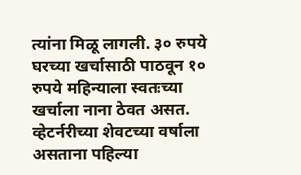त्यांना मिळू लागली. ३० रुपये घरच्या खर्चासाठी पाठवून १० रुपये महिन्याला स्वतःच्या खर्चाला नाना ठेवत असत. व्हेटर्नरीच्या शेवटच्या वर्षाला असताना पहिल्या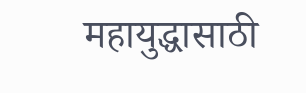महायुद्धासाठी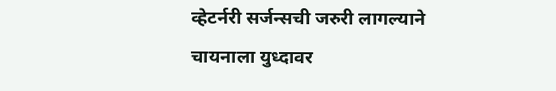व्हेटर्नरी सर्जन्सची जरुरी लागल्याने चायनाला युध्दावर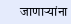जाणाऱ्यांना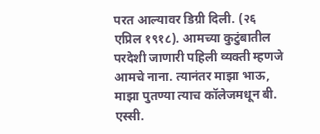परत आल्यावर डिग्री दिली. (२६ एप्रिल १९१८). आमच्या कुटुंबातील परदेशी जाणारी पहिली व्यक्ती म्हणजे आमचे नाना. त्यानंतर माझा भाऊ, माझा पुतण्या त्याच कॉलेजमधून बी. एस्सी.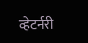व्हेटर्नरी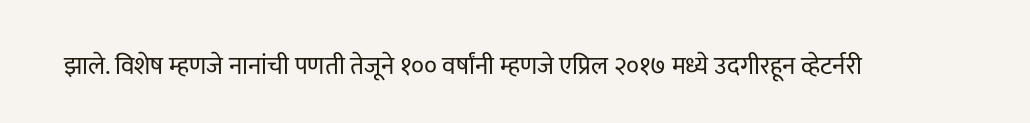झाले. विशेष म्हणजे नानांची पणती तेजूने १०० वर्षांनी म्हणजे एप्रिल २०१७ मध्ये उदगीरहून व्हेटर्नरी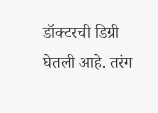डॉक्टरची डिग्री घेतली आहे. तरंग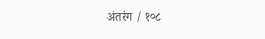अंतरंग / १०८